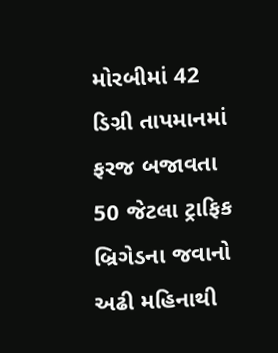મોરબીમાં 42 ડિગ્રી તાપમાનમાં ફરજ બજાવતા 50 જેટલા ટ્રાફિક બ્રિગેડના જવાનો અઢી મહિનાથી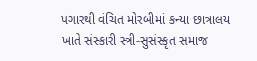પગારથી વંચિત મોરબીમાં કન્યા છાત્રાલય ખાતે સંસ્કારી સ્ત્રી-સુસંસ્કૃત સમાજ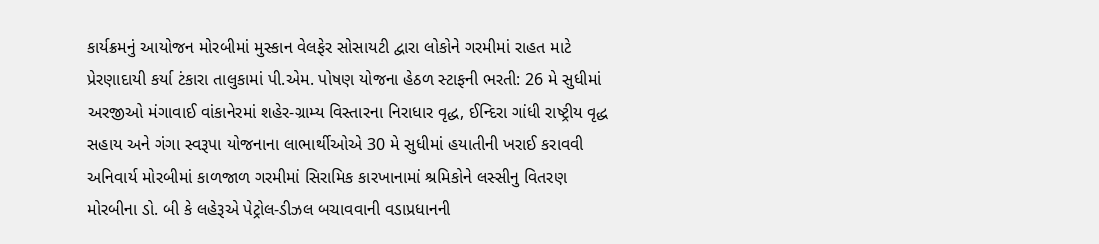કાર્યક્રમનું આયોજન મોરબીમાં મુસ્કાન વેલફેર સોસાયટી દ્વારા લોકોને ગરમીમાં રાહત માટે પ્રેરણાદાયી કર્યા ટંકારા તાલુકામાં પી.એમ. પોષણ યોજના હેઠળ સ્ટાફની ભરતી: 26 મે સુધીમાં અરજીઓ મંગાવાઈ વાંકાનેરમાં શહેર-ગ્રામ્ય વિસ્તારના નિરાધાર વૃદ્ધ, ઈન્દિરા ગાંધી રાષ્ટ્રીય વૃદ્ધ સહાય અને ગંગા સ્વરૂપા યોજનાના લાભાર્થીઓએ 30 મે સુધીમાં હયાતીની ખરાઈ કરાવવી અનિવાર્ય મોરબીમાં કાળજાળ ગરમીમાં સિરામિક કારખાનામાં શ્રમિકોને લસ્સીનુ વિતરણ મોરબીના ડો. બી કે લહેરૂએ પેટ્રોલ-ડીઝલ બચાવવાની વડાપ્રધાનની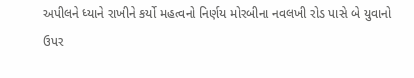અપીલને ધ્યાને રાખીને કર્યો મહત્વનો નિર્ણય મોરબીના નવલખી રોડ પાસે બે યુવાનો ઉપર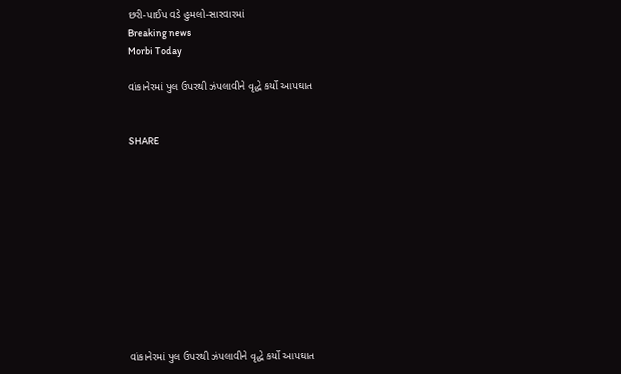છરી-પાઈપ વડે હુમલો-સારવારમાં
Breaking news
Morbi Today

વાંકાનેરમાં પુલ ઉપરથી ઝંપલાવીને વૃદ્ધે કર્યો આપઘાત


SHARE











વાંકાનેરમાં પુલ ઉપરથી ઝંપલાવીને વૃદ્ધે કર્યો આપઘાત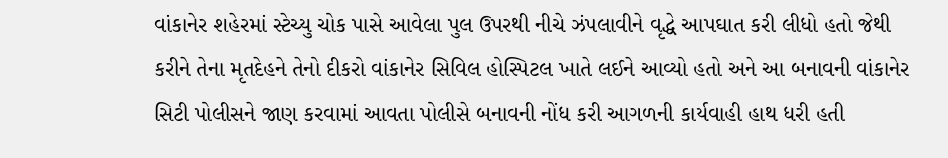વાંકાનેર શહેરમાં સ્ટેચ્યુ ચોક પાસે આવેલા પુલ ઉપરથી નીચે ઝંપલાવીને વૃદ્ધે આપઘાત કરી લીધો હતો જેથી કરીને તેના મૃતદેહને તેનો દીકરો વાંકાનેર સિવિલ હોસ્પિટલ ખાતે લઈને આવ્યો હતો અને આ બનાવની વાંકાનેર સિટી પોલીસને જાણ કરવામાં આવતા પોલીસે બનાવની નોંધ કરી આગળની કાર્યવાહી હાથ ધરી હતી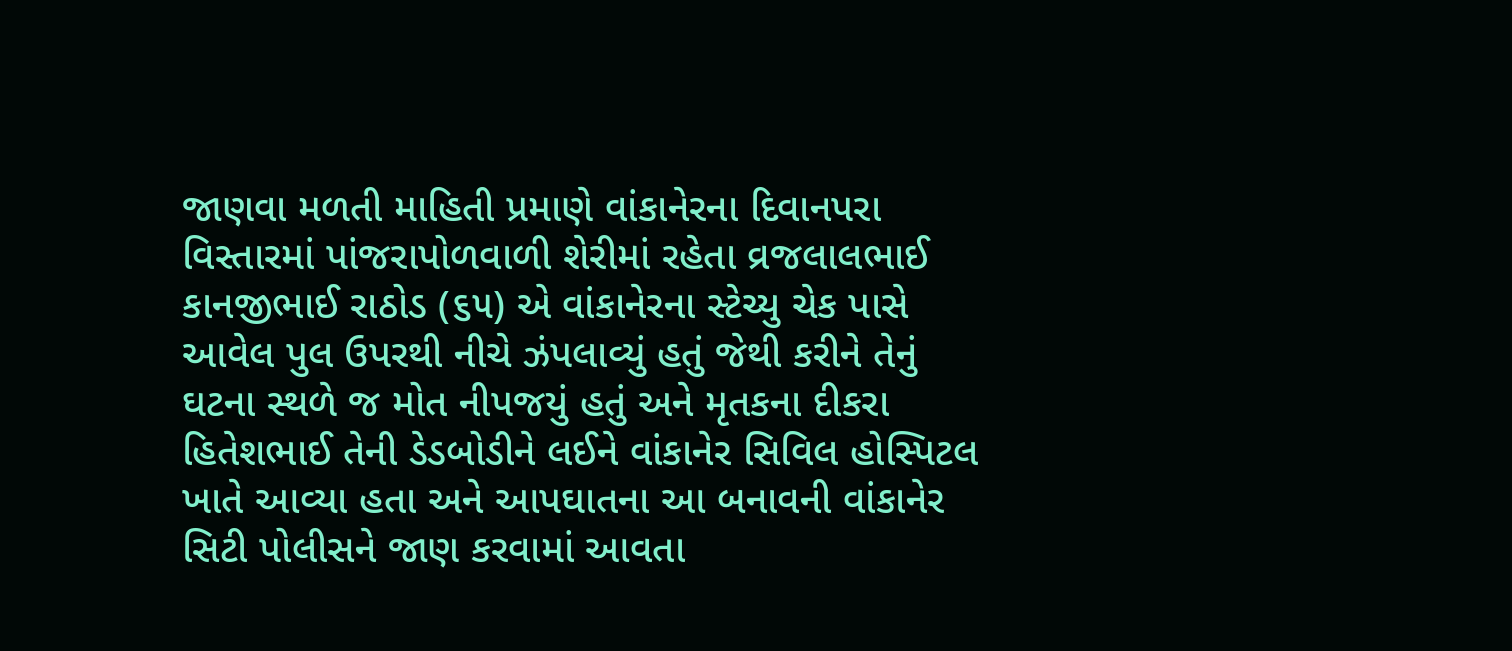જાણવા મળતી માહિતી પ્રમાણે વાંકાનેરના દિવાનપરા વિસ્તારમાં પાંજરાપોળવાળી શેરીમાં રહેતા વ્રજલાલભાઈ કાનજીભાઈ રાઠોડ (૬૫) એ વાંકાનેરના સ્ટેચ્યુ ચેક પાસે આવેલ પુલ ઉપરથી નીચે ઝંપલાવ્યું હતું જેથી કરીને તેનું ઘટના સ્થળે જ મોત નીપજયું હતું અને મૃતકના દીકરા હિતેશભાઈ તેની ડેડબોડીને લઈને વાંકાનેર સિવિલ હોસ્પિટલ ખાતે આવ્યા હતા અને આપઘાતના આ બનાવની વાંકાનેર સિટી પોલીસને જાણ કરવામાં આવતા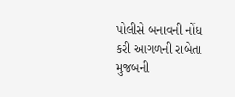પોલીસે બનાવની નોંધ કરી આગળની રાબેતા મુજબની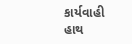કાર્યવાહી હાથ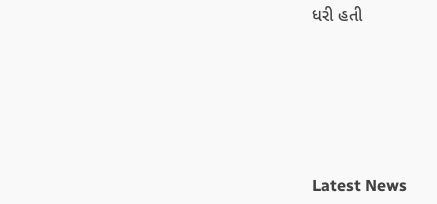ધરી હતી






Latest News